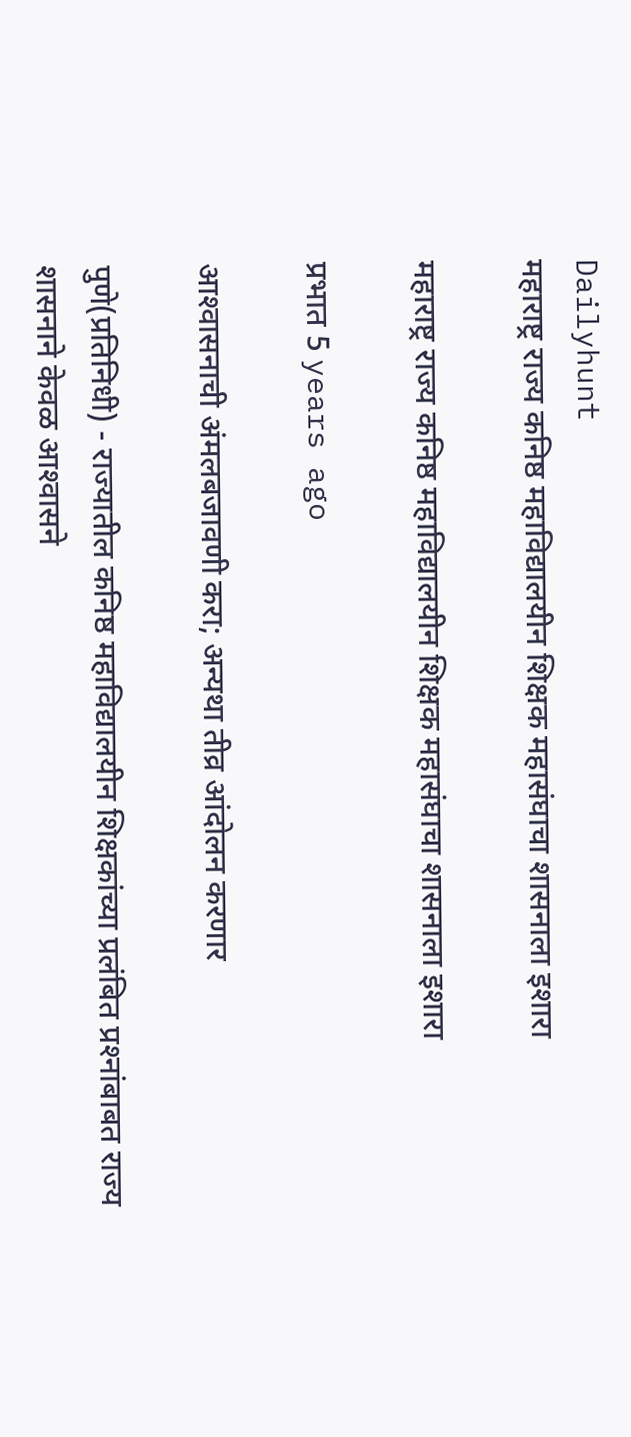Dailyhunt
महाराष्ट्र राज्य कनिष्ठ महाविद्यालयीन शिक्षक महासंघाचा शासनाला इशारा

महाराष्ट्र राज्य कनिष्ठ महाविद्यालयीन शिक्षक महासंघाचा शासनाला इशारा

प्रभात 5 years ago

आश्‍वासनाची अंमलबजावणी करा; अन्यथा तीव्र आंदोलन करणार

पुणे(प्रतिनिधी) - राज्यातील कनिष्ठ महाविद्यालयीन शिक्षकांच्या प्रलंबित प्रश्‍नांबाबत राज्य शासनाने केवळ आश्‍वासने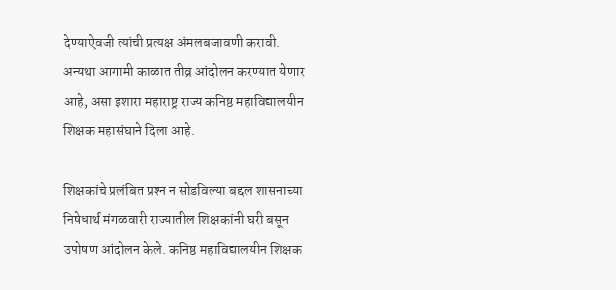देण्याऐवजी त्यांची प्रत्यक्ष अंमलबजावणी करावी. अन्यथा आगामी काळात तीव्र आंदोलन करण्यात येणार आहे, असा इशारा महाराष्ट्र राज्य कनिष्ठ महाविद्यालयीन शिक्षक महासंघाने दिला आहे.

शिक्षकांचे प्रलंबित प्रश्‍न न सोडविल्या बद्दल शासनाच्या निषेधार्थ मंगळवारी राज्यातील शिक्षकांनी घरी बसून उपोषण आंदोलन केले. कनिष्ठ महाविद्यालयीन शिक्षक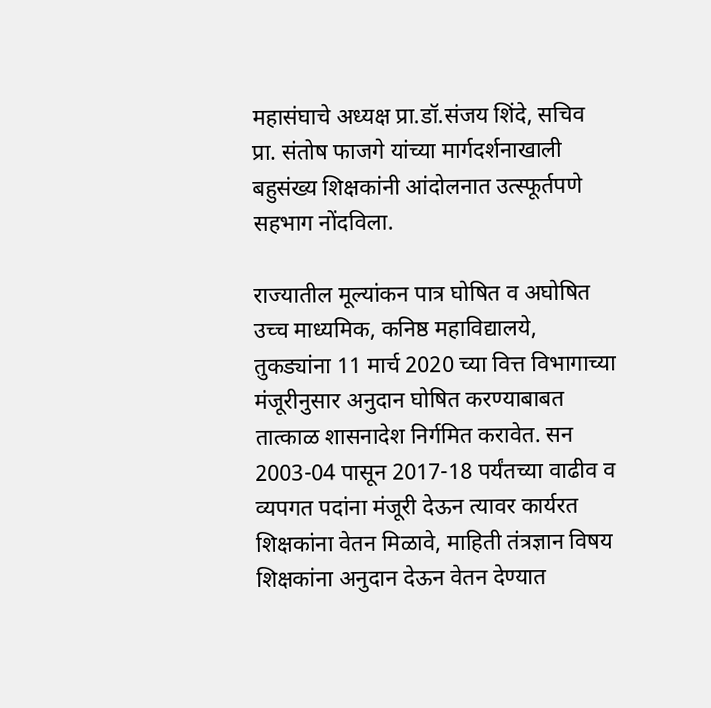महासंघाचे अध्यक्ष प्रा.डॉ.संजय शिंदे, सचिव प्रा. संतोष फाजगे यांच्या मार्गदर्शनाखाली बहुसंख्य शिक्षकांनी आंदोलनात उत्स्फूर्तपणे सहभाग नोंदविला.

राज्यातील मूल्यांकन पात्र घोषित व अघोषित उच्च माध्यमिक, कनिष्ठ महाविद्यालये, तुकड्यांना 11 मार्च 2020 च्या वित्त विभागाच्या मंजूरीनुसार अनुदान घोषित करण्याबाबत तात्काळ शासनादेश निर्गमित करावेत. सन 2003-04 पासून 2017-18 पर्यंतच्या वाढीव व व्यपगत पदांना मंजूरी देऊन त्यावर कार्यरत शिक्षकांना वेतन मिळावे, माहिती तंत्रज्ञान विषय शिक्षकांना अनुदान देऊन वेतन देण्यात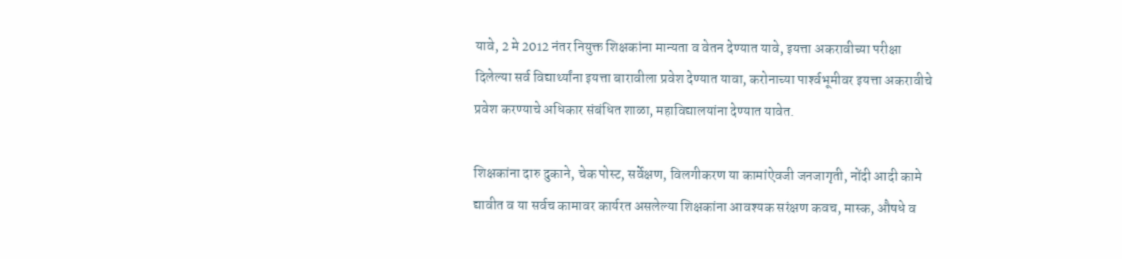यावे, 2 मे 2012 नंतर नियुक्त शिक्षकांना मान्यता व वेतन देण्यात यावे, इयत्ता अकरावीच्या परीक्षा दिलेल्या सर्व विद्यार्थ्यांना इयत्ता बारावीला प्रवेश देण्यात यावा, करोनाच्या पार्श्‍वभूमीवर इयत्ता अकरावीचे प्रवेश करण्याचे अधिकार संबंधित शाळा, महाविद्यालयांना देण्यात यावेत.

शिक्षकांना दारु दुकाने, चेक पोस्ट, सर्वेक्षण, विलगीकरण या कामांऐवजी जनजागृती, नोंदी आदी कामे द्यावीत व या सर्वच कामावर कार्यरत असलेल्या शिक्षकांना आवश्‍यक सरंक्षण कवच, मास्क, औषधे व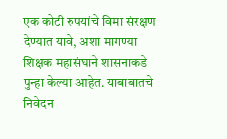एक कोटी रुपयांचे विमा संरक्षण देण्यात यावे, अशा मागण्या शिक्षक महासंघाने शासनाकडे पुन्हा केल्या आहेत. याबाबातचे निवेदन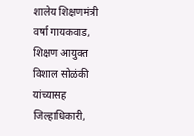शालेय शिक्षणमंत्री वर्षा गायकवाड, शिक्षण आयुक्त विशाल सोळंकी यांच्यासह जिल्हाधिकारी,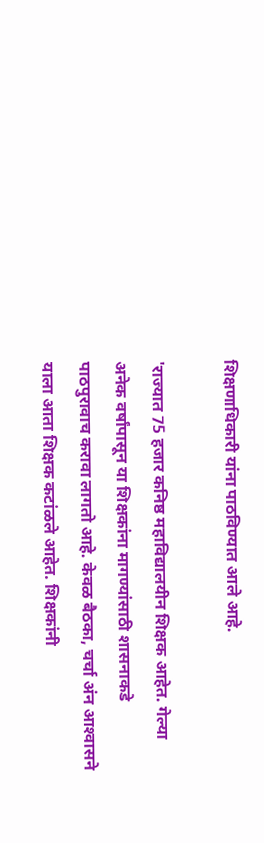शिक्षणाधिकारी यांना पाठविण्यात आले आहे.

'राज्यात 75 हजार कनिष्ठ महाविद्यालयीन शिक्षक आहेत. गेल्या अनेक वर्षांपासून या शिक्षकांना मागण्यांसाठी शासनाकडे पाठपुरावाच करावा लागतो आहे. केवळ बैठका, चर्चा अंन आश्‍वासने याला आता शिक्षक कटांळले आहेत. शिक्षकांनी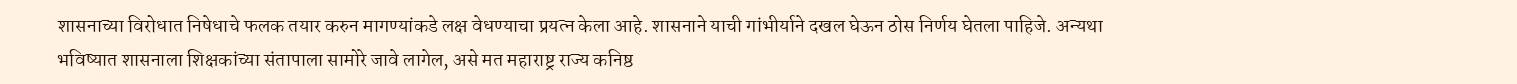शासनाच्या विरोधात निषेधाचे फलक तयार करुन मागण्यांकडे लक्ष वेधण्याचा प्रयत्न केला आहे. शासनाने याची गांभीर्याने दखल घेऊन ठोस निर्णय घेतला पाहिजे. अन्यथा भविष्यात शासनाला शिक्षकांच्या संतापाला सामोरे जावे लागेल, असे मत महाराष्ट्र राज्य कनिष्ठ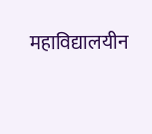महाविद्यालयीन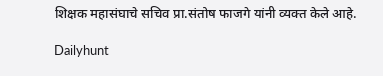शिक्षक महासंघाचे सचिव प्रा.संतोष फाजगे यांनी व्यक्त केले आहे.

Dailyhunt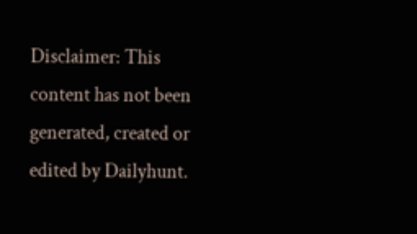Disclaimer: This content has not been generated, created or edited by Dailyhunt.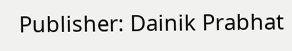Publisher: Dainik Prabhat